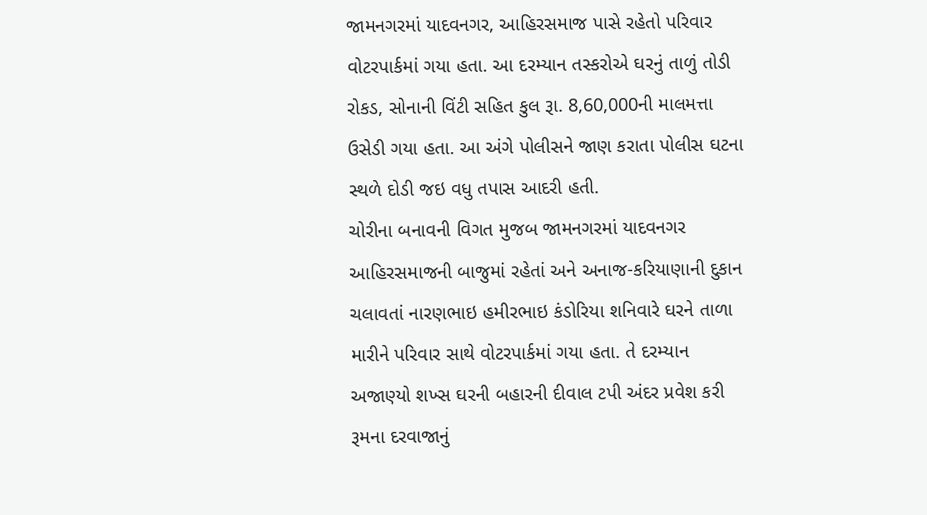જામનગરમાં યાદવનગર, આહિરસમાજ પાસે રહેતો પરિવાર વોટરપાર્કમાં ગયા હતા. આ દરમ્યાન તસ્કરોએ ઘરનું તાળું તોડી રોકડ, સોનાની વિંટી સહિત કુલ રૂા. 8,60,000ની માલમત્તા ઉસેડી ગયા હતા. આ અંગે પોલીસને જાણ કરાતા પોલીસ ઘટના સ્થળે દોડી જઇ વધુ તપાસ આદરી હતી.
ચોરીના બનાવની વિગત મુજબ જામનગરમાં યાદવનગર આહિરસમાજની બાજુમાં રહેતાં અને અનાજ-કરિયાણાની દુકાન ચલાવતાં નારણભાઇ હમીરભાઇ કંડોરિયા શનિવારે ઘરને તાળા મારીને પરિવાર સાથે વોટરપાર્કમાં ગયા હતા. તે દરમ્યાન અજાણ્યો શખ્સ ઘરની બહારની દીવાલ ટપી અંદર પ્રવેશ કરી રૂમના દરવાજાનું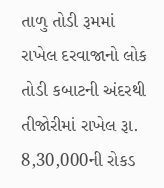તાળુ તોડી રૂમમાં રાખેલ દરવાજાનો લોક તોડી કબાટની અંદરથી તીજોરીમાં રાખેલ રૂા. 8,30,000ની રોકડ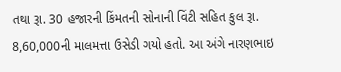તથા રૂા. 30 હજારની કિંમતની સોનાની વિંટી સહિત કુલ રૂા. 8,60,000ની માલમત્તા ઉસેડી ગયો હતો. આ અંગે નારણભાઇ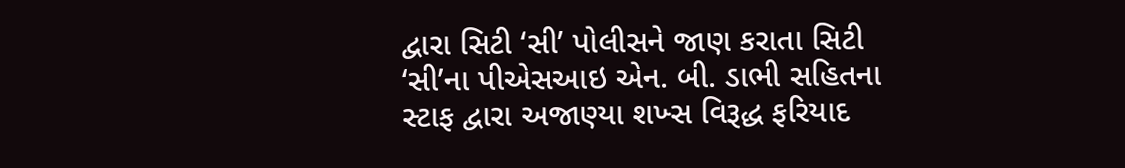દ્વારા સિટી ‘સી’ પોલીસને જાણ કરાતા સિટી ‘સી’ના પીએસઆઇ એન. બી. ડાભી સહિતના સ્ટાફ દ્વારા અજાણ્યા શખ્સ વિરૂદ્ધ ફરિયાદ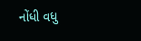નોંધી વધુ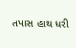તપાસ હાથ ધરી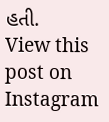હતી.
View this post on Instagram